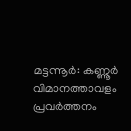മട്ടന്നൂർ: കണ്ണൂർ വിമാനത്താവളം പ്രവർത്തനം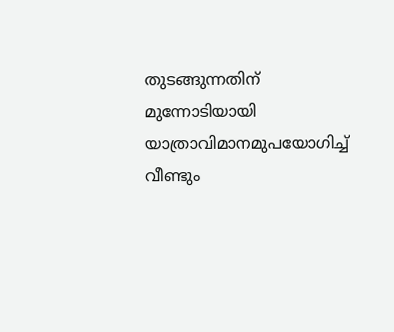തുടങ്ങുന്നതിന് മുന്നോടിയായി യാത്രാവിമാനമുപയോഗിച്ച് വീണ്ടും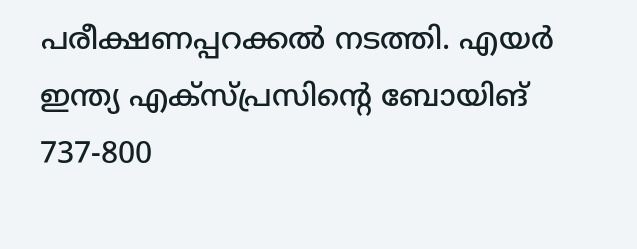പരീക്ഷണപ്പറക്കൽ നടത്തി. എയർ ഇന്ത്യ എക്സ്പ്രസിന്റെ ബോയിങ് 737-800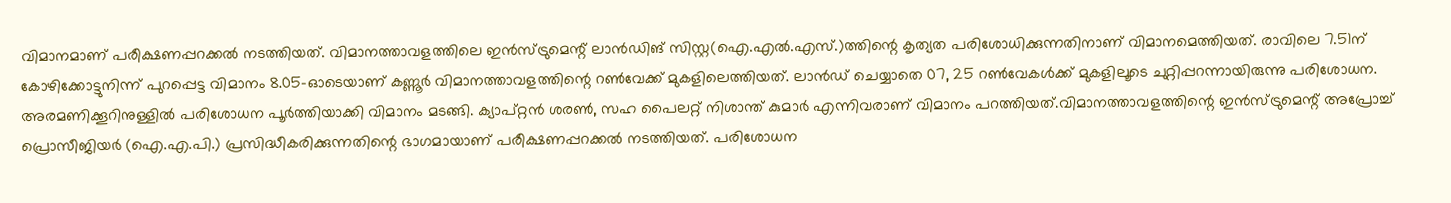വിമാനമാണ് പരീക്ഷണപ്പറക്കൽ നടത്തിയത്. വിമാനത്താവളത്തിലെ ഇൻസ്ട്രുമെന്റ് ലാൻഡിങ് സിസ്റ്റ(ഐ.എൽ.എസ്.)ത്തിന്റെ കൃത്യത പരിശോധിക്കുന്നതിനാണ് വിമാനമെത്തിയത്. രാവിലെ 7.51ന് കോഴിക്കോട്ടുനിന്ന് പുറപ്പെട്ട വിമാനം 8.05-ഓടെയാണ് കണ്ണൂർ വിമാനത്താവളത്തിന്റെ റൺവേക്ക് മുകളിലെത്തിയത്. ലാൻഡ് ചെയ്യാതെ 07, 25 റൺവേകൾക്ക് മുകളിലൂടെ ചുറ്റിപ്പറന്നായിരുന്നു പരിശോധന. അരമണിക്കൂറിനുള്ളിൽ പരിശോധന പൂർത്തിയാക്കി വിമാനം മടങ്ങി. ക്യാപ്റ്റൻ ശരൺ, സഹ പൈലറ്റ് നിശാന്ത് കുമാർ എന്നിവരാണ് വിമാനം പറത്തിയത്.വിമാനത്താവളത്തിന്റെ ഇൻസ്ട്രുമെന്റ് അപ്രോച്ച് പ്രൊസീജിയർ (ഐ.എ.പി.) പ്രസിദ്ധീകരിക്കുന്നതിന്റെ ഭാഗമായാണ് പരീക്ഷണപ്പറക്കൽ നടത്തിയത്. പരിശോധന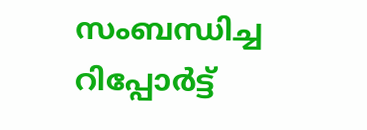സംബന്ധിച്ച റിപ്പോർട്ട്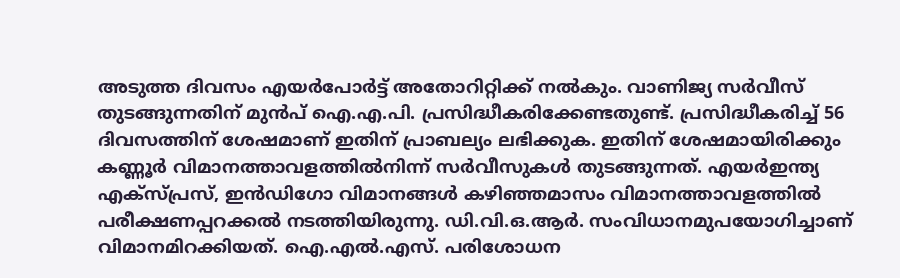അടുത്ത ദിവസം എയർപോർട്ട് അതോറിറ്റിക്ക് നൽകും. വാണിജ്യ സർവീസ് തുടങ്ങുന്നതിന് മുൻപ് ഐ.എ.പി. പ്രസിദ്ധീകരിക്കേണ്ടതുണ്ട്. പ്രസിദ്ധീകരിച്ച് 56 ദിവസത്തിന് ശേഷമാണ് ഇതിന് പ്രാബല്യം ലഭിക്കുക. ഇതിന് ശേഷമായിരിക്കും കണ്ണൂർ വിമാനത്താവളത്തിൽനിന്ന് സർവീസുകൾ തുടങ്ങുന്നത്. എയർഇന്ത്യ എക്സ്പ്രസ്, ഇൻഡിഗോ വിമാനങ്ങൾ കഴിഞ്ഞമാസം വിമാനത്താവളത്തിൽ പരീക്ഷണപ്പറക്കൽ നടത്തിയിരുന്നു. ഡി.വി.ഒ.ആർ. സംവിധാനമുപയോഗിച്ചാണ് വിമാനമിറക്കിയത്. ഐ.എൽ.എസ്. പരിശോധന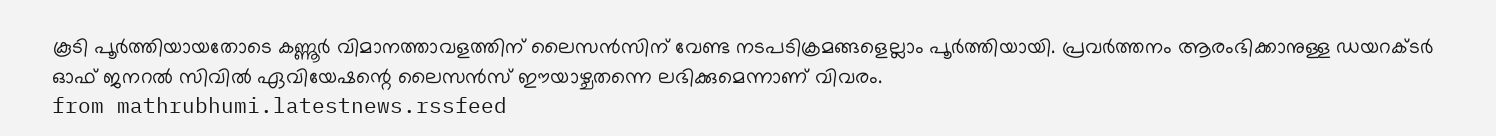കൂടി പൂർത്തിയായതോടെ കണ്ണൂർ വിമാനത്താവളത്തിന് ലൈസൻസിന് വേണ്ട നടപടിക്രമങ്ങളെല്ലാം പൂർത്തിയായി. പ്രവർത്തനം ആരംഭിക്കാനുള്ള ഡയറക്ടർ ഓഫ് ജനറൽ സിവിൽ ഏവിയേഷന്റെ ലൈസൻസ് ഈയാഴ്ചതന്നെ ലഭിക്കുമെന്നാണ് വിവരം.
from mathrubhumi.latestnews.rssfeed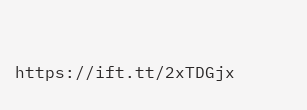https://ift.tt/2xTDGjx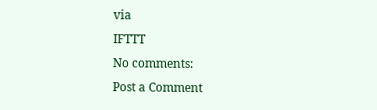via
IFTTT
No comments:
Post a Comment